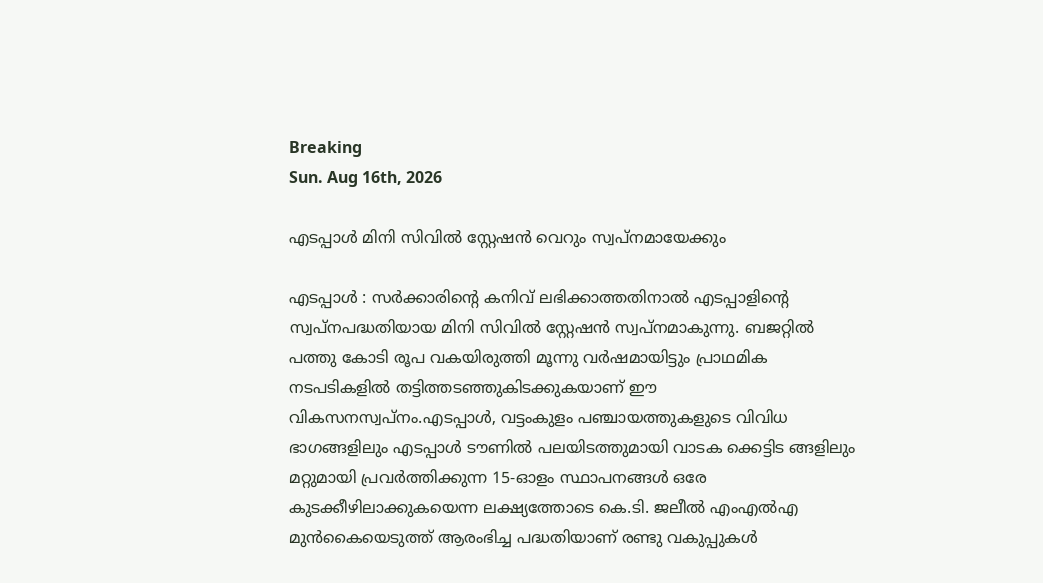Breaking
Sun. Aug 16th, 2026

എടപ്പാൾ മിനി സിവിൽ സ്റ്റേഷൻ വെറും സ്വപ്നമായേക്കും

എടപ്പാൾ : സർക്കാരിന്റെ കനിവ്‌ ലഭിക്കാത്തതിനാൽ എടപ്പാളിന്റെ സ്വപ്നപദ്ധതിയായ മിനി സിവിൽ സ്റ്റേഷൻ സ്വപ്നമാകുന്നു. ബജറ്റിൽ പത്തു കോടി രൂപ വകയിരുത്തി മൂന്നു വർഷമായിട്ടും പ്രാഥമിക നടപടികളിൽ തട്ടിത്തടഞ്ഞുകിടക്കുകയാണ് ഈ വികസനസ്വപ്നം.എടപ്പാൾ, വട്ടംകുളം പഞ്ചായത്തുകളുടെ വിവിധ ഭാഗങ്ങളിലും എടപ്പാൾ ടൗണിൽ പലയിടത്തുമായി വാടക ക്കെട്ടിട ങ്ങളിലും മറ്റുമായി പ്രവർത്തിക്കുന്ന 15-ഓളം സ്ഥാപനങ്ങൾ ഒരേ കുടക്കീഴിലാക്കുകയെന്ന ലക്ഷ്യത്തോടെ കെ.ടി. ജലീൽ എംഎൽഎ മുൻകൈയെടുത്ത്‌ ആരംഭിച്ച പദ്ധതിയാണ് രണ്ടു വകുപ്പുകൾ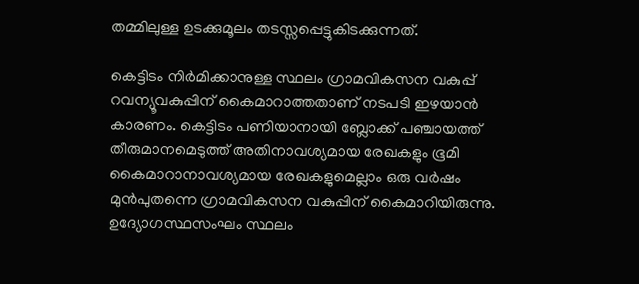തമ്മിലുള്ള ഉടക്കുമൂലം തടസ്സപ്പെട്ടുകിടക്കുന്നത്.

കെട്ടിടം നിർമിക്കാനുള്ള സ്ഥലം ഗ്രാമവികസന വകുപ്പ് റവന്യൂവകുപ്പിന് കൈമാറാത്തതാണ് നടപടി ഇഴയാൻ കാരണം. കെട്ടിടം പണിയാനായി ബ്ലോക്ക് പഞ്ചായത്ത് തീരുമാനമെടുത്ത് അതിനാവശ്യമായ രേഖകളും ഭൂമി കൈമാറാനാവശ്യമായ രേഖകളുമെല്ലാം ഒരു വർഷം മുൻപുതന്നെ ഗ്രാമവികസന വകുപ്പിന് കൈമാറിയിരുന്നു. ഉദ്യോഗസ്ഥസംഘം സ്ഥലം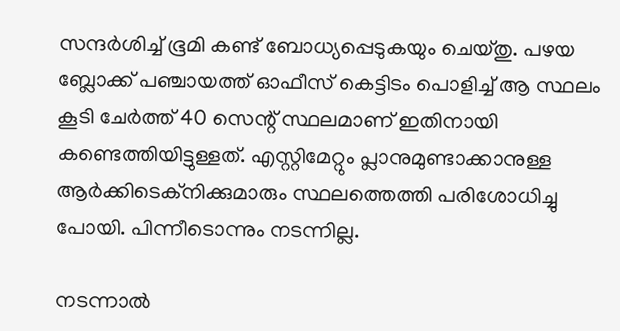സന്ദർശിച്ച് ഭൂമി കണ്ട് ബോധ്യപ്പെടുകയും ചെയ്തു. പഴയ ബ്ലോക്ക് പഞ്ചായത്ത് ഓഫീസ് കെട്ടിടം പൊളിച്ച് ആ സ്ഥലം കൂടി ചേർത്ത് 40 സെന്റ് സ്ഥലമാണ് ഇതിനായി കണ്ടെത്തിയിട്ടുള്ളത്. എസ്റ്റിമേറ്റും പ്ലാനുമുണ്ടാക്കാനുള്ള ആർക്കിടെക്‌നിക്കുമാരും സ്ഥലത്തെത്തി പരിശോധിച്ചു പോയി. പിന്നീടൊന്നും നടന്നില്ല.

നടന്നാൽ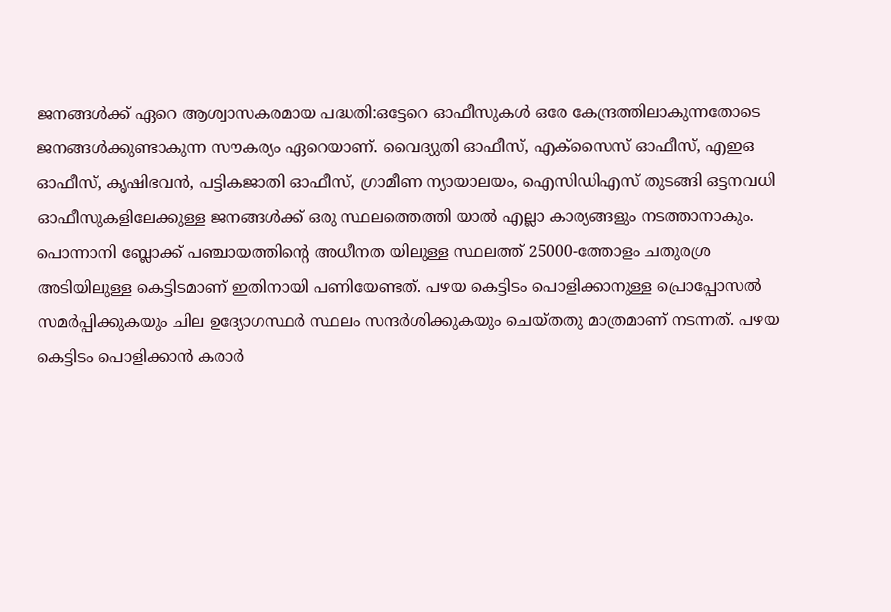ജനങ്ങൾക്ക് ഏറെ ആശ്വാസകരമായ പദ്ധതി:ഒട്ടേറെ ഓഫീസുകൾ ഒരേ കേന്ദ്രത്തിലാകുന്നതോടെ ജനങ്ങൾക്കുണ്ടാകുന്ന സൗകര്യം ഏറെയാണ്. വൈദ്യുതി ഓഫീസ്, എക്‌സൈസ് ഓഫീസ്, എഇഒ ഓഫീസ്, കൃഷിഭവൻ, പട്ടികജാതി ഓഫീസ്, ഗ്രാമീണ ന്യായാലയം, ഐസിഡിഎസ് തുടങ്ങി ഒട്ടനവധി ഓഫീസുകളിലേക്കുള്ള ജനങ്ങൾക്ക് ഒരു സ്ഥലത്തെത്തി യാൽ എല്ലാ കാര്യങ്ങളും നടത്താനാകും. പൊന്നാനി ബ്ലോക്ക് പഞ്ചായത്തിന്റെ അധീനത യിലുള്ള സ്ഥലത്ത് 25000-ത്തോളം ചതുരശ്ര അടിയിലുള്ള കെട്ടിടമാണ് ഇതിനായി പണിയേണ്ടത്. പഴയ കെട്ടിടം പൊളിക്കാനുള്ള പ്രൊപ്പോസൽ സമർപ്പിക്കുകയും ചില ഉദ്യോഗസ്ഥർ സ്ഥലം സന്ദർശിക്കുകയും ചെയ്തതു മാത്രമാണ് നടന്നത്. പഴയ കെട്ടിടം പൊളിക്കാൻ കരാർ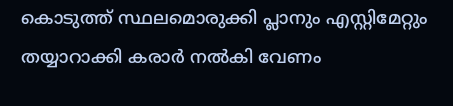കൊടുത്ത് സ്ഥലമൊരുക്കി പ്ലാനും എസ്റ്റിമേറ്റും തയ്യാറാക്കി കരാർ നൽകി വേണം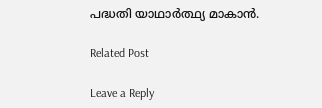പദ്ധതി യാഥാർത്ഥ്യ മാകാൻ.

Related Post

Leave a Reply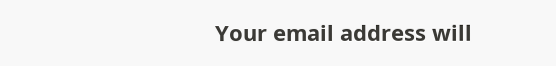Your email address will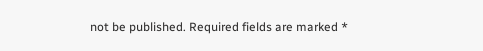not be published. Required fields are marked *